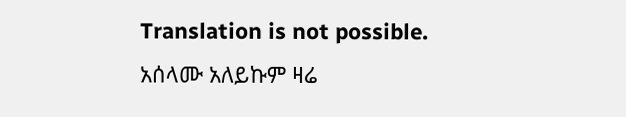Translation is not possible.
አሰላሙ አለይኩም ዛሬ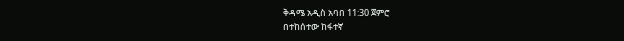ቅዳሜ አዲስ አባበ 11:30 ጀምሮ
በተከሰተው ከፋተኛ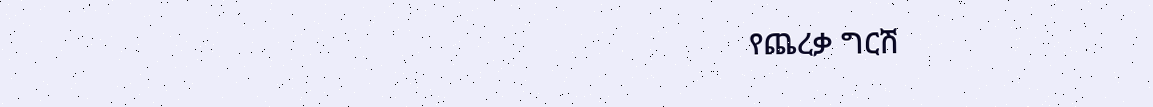የጨረቃ ግርሽ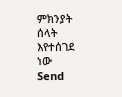ምክንያት ሰላት እየተሰገደ ነው
Send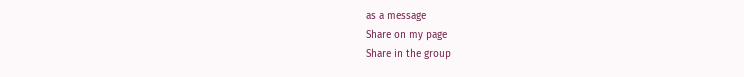as a message
Share on my page
Share in the group